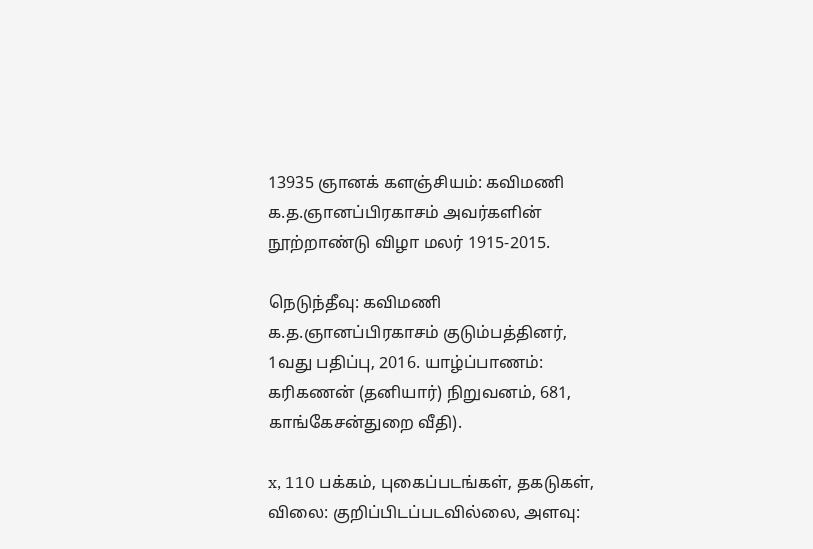13935 ஞானக் களஞ்சியம்: கவிமணி க.த.ஞானப்பிரகாசம் அவர்களின் நூற்றாண்டு விழா மலர் 1915-2015.

நெடுந்தீவு: கவிமணி க.த.ஞானப்பிரகாசம் குடும்பத்தினர், 1வது பதிப்பு, 2016. யாழ்ப்பாணம்: கரிகணன் (தனியார்) நிறுவனம், 681, காங்கேசன்துறை வீதி).

x, 110 பக்கம், புகைப்படங்கள், தகடுகள், விலை: குறிப்பிடப்படவில்லை, அளவு: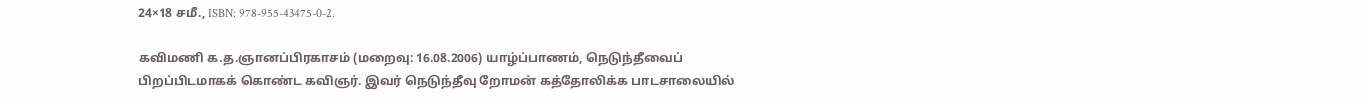24×18 சமீ., ISBN: 978-955-43475-0-2.

கவிமணி க.த.ஞானப்பிரகாசம் (மறைவு: 16.08.2006) யாழ்ப்பாணம், நெடுந்தீவைப் பிறப்பிடமாகக் கொண்ட கவிஞர். இவர் நெடுந்தீவு றோமன் கத்தோலிக்க பாடசாலையில்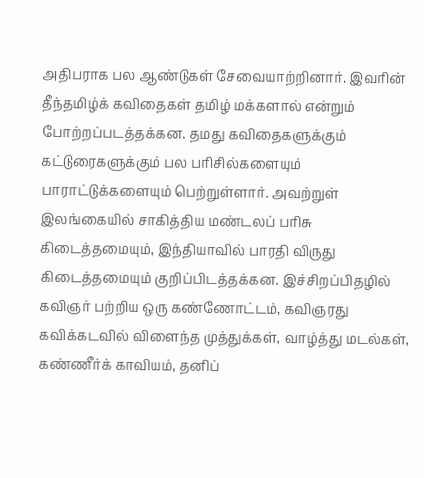அதிபராக பல ஆண்டுகள் சேவையாற்றினார். இவரின் தீந்தமிழ்க் கவிதைகள் தமிழ் மக்களால் என்றும் போற்றப்படத்தக்கன. தமது கவிதைகளுக்கும் கட்டுரைகளுக்கும் பல பரிசில்களையும் பாராட்டுக்களையும் பெற்றுள்ளார். அவற்றுள் இலங்கையில் சாகித்திய மண்டலப் பரிசு கிடைத்தமையும், இந்தியாவில் பாரதி விருது கிடைத்தமையும் குறிப்பிடத்தக்கன. இச்சிறப்பிதழில் கவிஞர் பற்றிய ஒரு கண்ணோட்டம், கவிஞரது கவிக்கடவில் விளைந்த முத்துக்கள், வாழ்த்து மடல்கள், கண்ணீர்க் காவியம், தனிப்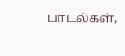பாடல்கள்,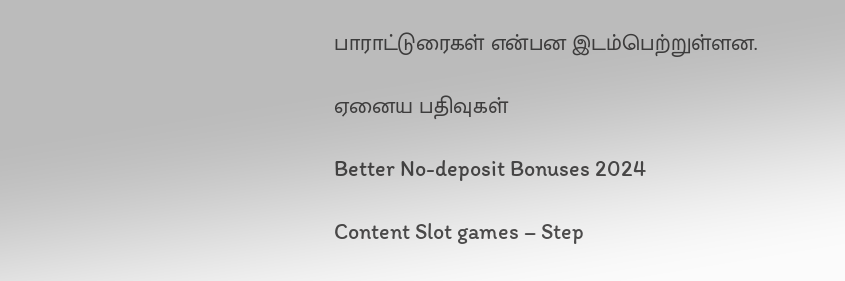பாராட்டுரைகள் என்பன இடம்பெற்றுள்ளன.

ஏனைய பதிவுகள்

Better No-deposit Bonuses 2024

Content Slot games – Step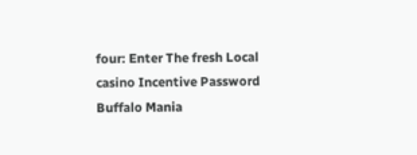four: Enter The fresh Local casino Incentive Password Buffalo Mania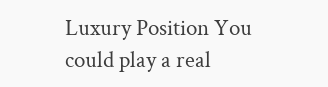Luxury Position You could play a real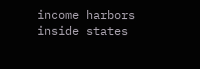income harbors inside states